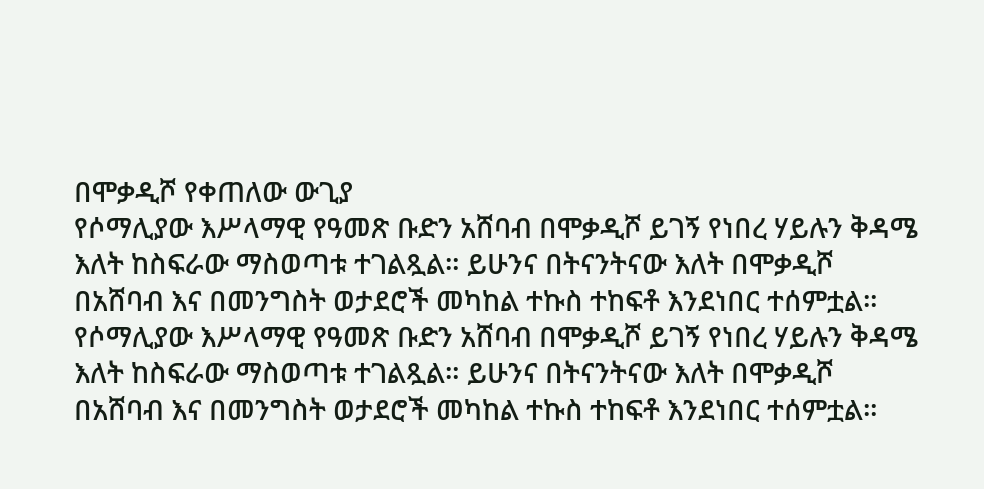በሞቃዲሾ የቀጠለው ውጊያ
የሶማሊያው እሥላማዊ የዓመጽ ቡድን አሸባብ በሞቃዲሾ ይገኝ የነበረ ሃይሉን ቅዳሜ እለት ከስፍራው ማስወጣቱ ተገልጿል። ይሁንና በትናንትናው እለት በሞቃዲሾ በአሸባብ እና በመንግስት ወታደሮች መካከል ተኩስ ተከፍቶ እንደነበር ተሰምቷል።
የሶማሊያው እሥላማዊ የዓመጽ ቡድን አሸባብ በሞቃዲሾ ይገኝ የነበረ ሃይሉን ቅዳሜ እለት ከስፍራው ማስወጣቱ ተገልጿል። ይሁንና በትናንትናው እለት በሞቃዲሾ በአሸባብ እና በመንግስት ወታደሮች መካከል ተኩስ ተከፍቶ እንደነበር ተሰምቷል።